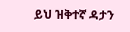ይህ ዝቅተኛ ዳታን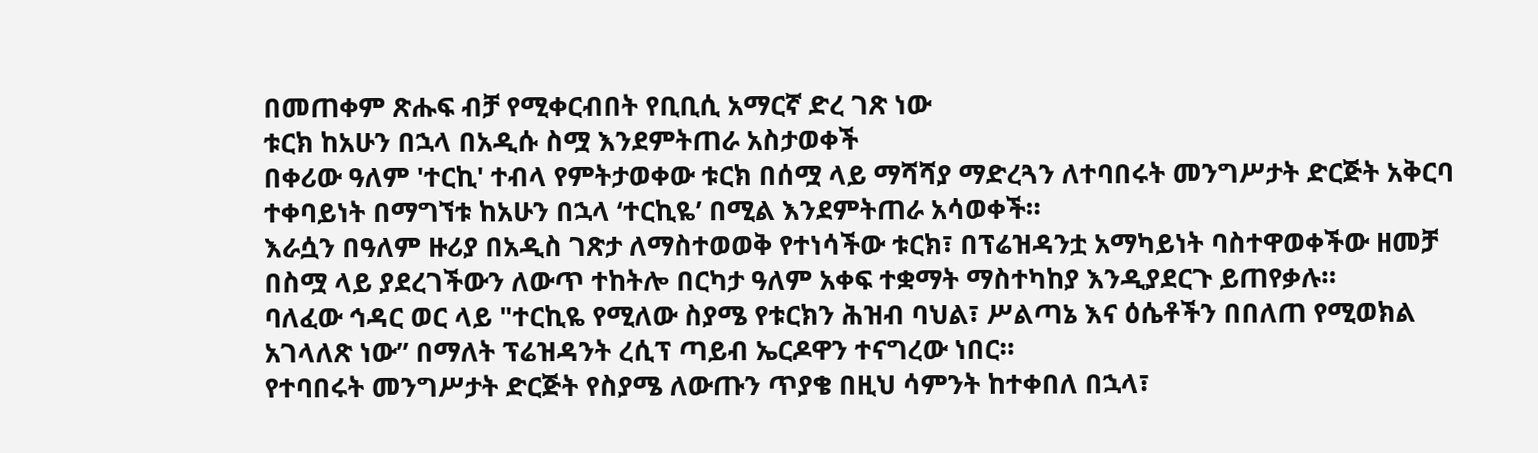በመጠቀም ጽሑፍ ብቻ የሚቀርብበት የቢቢሲ አማርኛ ድረ ገጽ ነው
ቱርክ ከአሁን በኋላ በአዲሱ ስሟ እንደምትጠራ አስታወቀች
በቀሪው ዓለም 'ተርኪ' ተብላ የምትታወቀው ቱርክ በሰሟ ላይ ማሻሻያ ማድረጓን ለተባበሩት መንግሥታት ድርጅት አቅርባ ተቀባይነት በማግኘቱ ከአሁን በኋላ ‘ተርኪዬ’ በሚል እንደምትጠራ አሳወቀች።
እራሷን በዓለም ዙሪያ በአዲስ ገጽታ ለማስተወወቅ የተነሳችው ቱርክ፣ በፕሬዝዳንቷ አማካይነት ባስተዋወቀችው ዘመቻ በስሟ ላይ ያደረገችውን ለውጥ ተከትሎ በርካታ ዓለም አቀፍ ተቋማት ማስተካከያ እንዲያደርጉ ይጠየቃሉ።
ባለፈው ኅዳር ወር ላይ "ተርኪዬ የሚለው ስያሜ የቱርክን ሕዝብ ባህል፣ ሥልጣኔ እና ዕሴቶችን በበለጠ የሚወክል አገላለጽ ነው” በማለት ፕሬዝዳንት ረሲፕ ጣይብ ኤርዶዋን ተናግረው ነበር።
የተባበሩት መንግሥታት ድርጅት የስያሜ ለውጡን ጥያቄ በዚህ ሳምንት ከተቀበለ በኋላ፣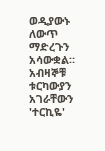ወዲያውኑ ለውጥ ማድረጉን አሳውቋል።
አብዛኞቹ ቱርካውያን አገራቸውን 'ተርኪዬ'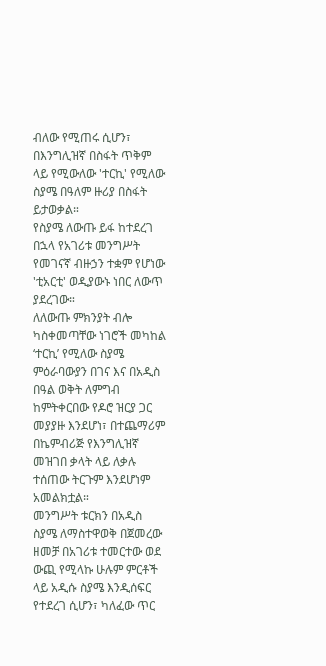ብለው የሚጠሩ ሲሆን፣ በእንግሊዝኛ በስፋት ጥቅም ላይ የሚውለው 'ተርኪ' የሚለው ስያሜ በዓለም ዙሪያ በስፋት ይታወቃል።
የስያሜ ለውጡ ይፋ ከተደረገ በኋላ የአገሪቱ መንግሥት የመገናኛ ብዙኃን ተቋም የሆነው 'ቲአርቲ' ወዲያውኑ ነበር ለውጥ ያደረገው።
ለለውጡ ምክንያት ብሎ ካስቀመጣቸው ነገሮች መካከል ‘ተርኪ’ የሚለው ስያሜ ምዕራባውያን በገና እና በአዲስ በዓል ወቅት ለምግብ ከምትቀርበው የዶሮ ዝርያ ጋር መያያዙ እንደሆነ፣ በተጨማሪም በኬምብሪጅ የእንግሊዝኛ መዝገበ ቃላት ላይ ለቃሉ ተሰጠው ትርጉም እንደሆነም አመልክቷል።
መንግሥት ቱርክን በአዲስ ስያሜ ለማስተዋወቅ በጀመረው ዘመቻ በአገሪቱ ተመርተው ወደ ውጪ የሚላኩ ሁሉም ምርቶች ላይ አዲሱ ስያሜ እንዲሰፍር የተደረገ ሲሆን፣ ካለፈው ጥር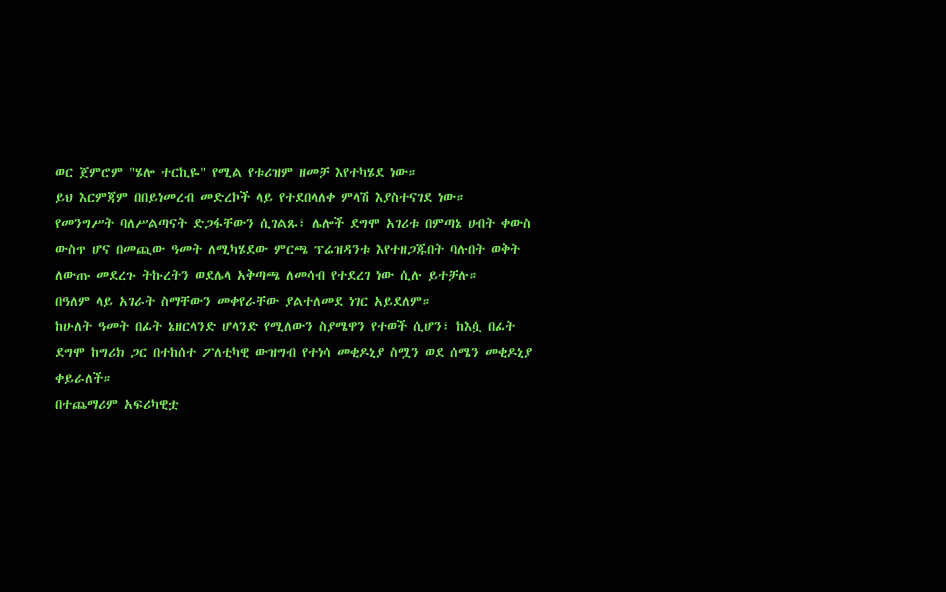ወር ጀምሮም "ሄሎ ተርኪዬ" የሚል የቱሪዝም ዘመቻ እየተካሄደ ነው።
ይህ እርምጃም በበይነመረብ መድረኮች ላይ የተደበላለቀ ምላሽ እያስተናገደ ነው።
የመንግሥት ባለሥልጣናት ድጋፋቸውን ሲገልጹ፣ ሌሎች ደግሞ አገሪቱ በምጣኔ ሀብት ቀውስ ውስጥ ሆና በመጪው ዓመት ለሚካሄደው ምርጫ ፕሬዝዳንቱ እየተዘጋጁበት ባሉበት ወቅት ለውጡ መደረጉ ትኩረትን ወደሌላ አቅጣጫ ለመሳብ የተደረገ ነው ሲሉ ይተቻሉ።
በዓለም ላይ አገራት ስማቸውን መቀየራቸው ያልተለመደ ነገር አይደለም።
ከሁለት ዓመት በፊት ኔዘርላንድ ሆላንድ የሚለውን ስያሜዋን የተወች ሲሆን፣ ከእሷ በፊት ደግሞ ከግሪክ ጋር በተከሰተ ፖለቲካዊ ውዝግብ የተነሳ መቂዶኒያ ስሟን ወደ ሰሜን መቂዶኒያ ቀይራለች።
በተጨማሪም አፍሪካዊቷ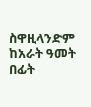ስዋዚላንድም ከአራት ዓመት በፊት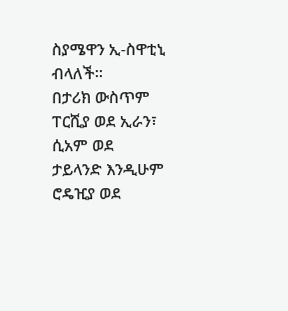ስያሜዋን ኢ-ስዋቲኒ ብላለች።
በታሪክ ውስጥም ፐርሺያ ወደ ኢራን፣ ሲአም ወደ ታይላንድ እንዲሁም ሮዴዢያ ወደ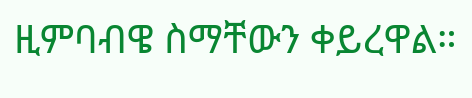ዚምባብዌ ስማቸውን ቀይረዋል።